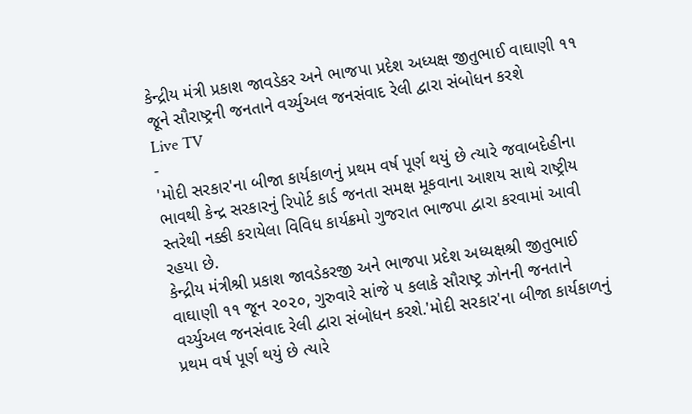કેન્દ્રીય મંત્રી પ્રકાશ જાવડેકર અને ભાજપા પ્રદેશ અધ્યક્ષ જીતુભાઈ વાઘાણી ૧૧ જૂને સૌરાષ્ટ્રની જનતાને વર્ચ્યુઅલ જનસંવાદ રેલી દ્વારા સંબોધન કરશે
Live TV
-
'મોદી સરકાર'ના બીજા કાર્યકાળનું પ્રથમ વર્ષ પૂર્ણ થયું છે ત્યારે જવાબદેહીના ભાવથી કેન્દ્ર સરકારનું રિપોર્ટ કાર્ડ જનતા સમક્ષ મૂકવાના આશય સાથે રાષ્ટ્રીય સ્તરેથી નક્કી કરાયેલા વિવિધ કાર્યક્રમો ગુજરાત ભાજપા દ્વારા કરવામાં આવી રહયા છે.
કેન્દ્રીય મંત્રીશ્રી પ્રકાશ જાવડેકરજી અને ભાજપા પ્રદેશ અધ્યક્ષશ્રી જીતુભાઈ વાઘાણી ૧૧ જૂન ૨૦૨૦, ગુરુવારે સાંજે ૫ કલાકે સૌરાષ્ટ્ર ઝોનની જનતાને વર્ચ્યુઅલ જનસંવાદ રેલી દ્વારા સંબોધન કરશે.'મોદી સરકાર'ના બીજા કાર્યકાળનું પ્રથમ વર્ષ પૂર્ણ થયું છે ત્યારે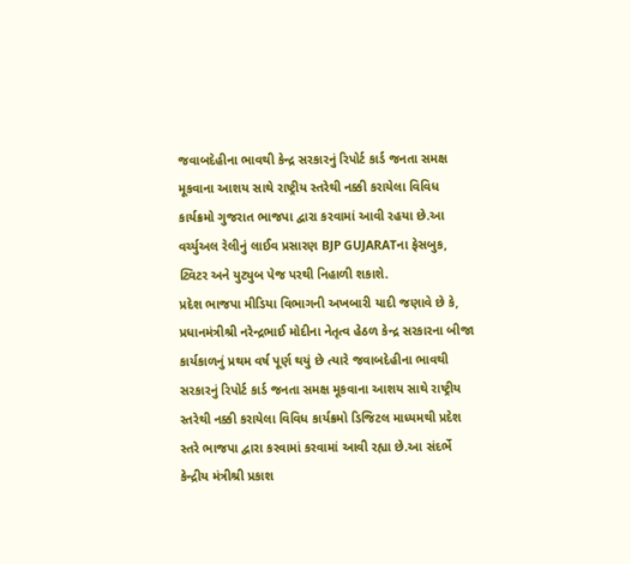જવાબદેહીના ભાવથી કેન્દ્ર સરકારનું રિપોર્ટ કાર્ડ જનતા સમક્ષ મૂકવાના આશય સાથે રાષ્ટ્રીય સ્તરેથી નક્કી કરાયેલા વિવિધ કાર્યક્રમો ગુજરાત ભાજપા દ્વારા કરવામાં આવી રહયા છે.આ વર્ચ્યુઅલ રેલીનું લાઈવ પ્રસારણ BJP GUJARATના ફેસબુક, ટ્વિટર અને યુટ્યુબ પેજ પરથી નિહાળી શકાશે.
પ્રદેશ ભાજપા મીડિયા વિભાગની અખબારી યાદી જણાવે છે કે, પ્રધાનમંત્રીશ્રી નરેન્દ્રભાઈ મોદીના નેતૃત્વ હેઠળ કેન્દ્ર સરકારના બીજા કાર્યકાળનું પ્રથમ વર્ષ પૂર્ણ થયું છે ત્યારે જવાબદેહીના ભાવથી સરકારનું રિપોર્ટ કાર્ડ જનતા સમક્ષ મૂકવાના આશય સાથે રાષ્ટ્રીય સ્તરેથી નક્કી કરાયેલા વિવિધ કાર્યક્રમો ડિજિટલ માધ્યમથી પ્રદેશ સ્તરે ભાજપા દ્વારા કરવામાં કરવામાં આવી રહ્યા છે.આ સંદર્ભે કેન્દ્રીય મંત્રીશ્રી પ્રકાશ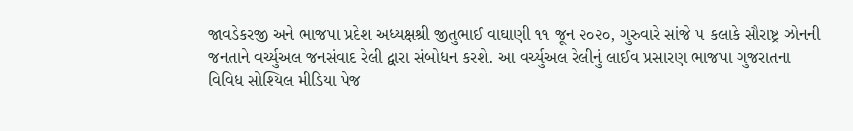જાવડેકરજી અને ભાજપા પ્રદેશ અધ્યક્ષશ્રી જીતુભાઈ વાઘાણી ૧૧ જૂન ૨૦૨૦, ગુરુવારે સાંજે ૫ કલાકે સૌરાષ્ટ્ર ઝોનની જનતાને વર્ચ્યુઅલ જનસંવાદ રેલી દ્વારા સંબોધન કરશે. આ વર્ચ્યુઅલ રેલીનું લાઈવ પ્રસારણ ભાજપા ગુજરાતના વિવિધ સોશ્યિલ મીડિયા પેજ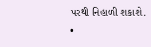પરથી નિહાળી શકાશે.
•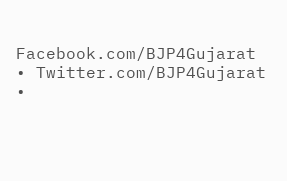Facebook.com/BJP4Gujarat
• Twitter.com/BJP4Gujarat
•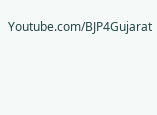Youtube.com/BJP4Gujarat